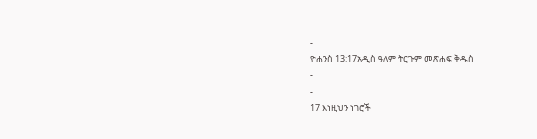-
ዮሐንስ 13:17አዲስ ዓለም ትርጉም መጽሐፍ ቅዱስ
-
-
17 እነዚህን ነገሮች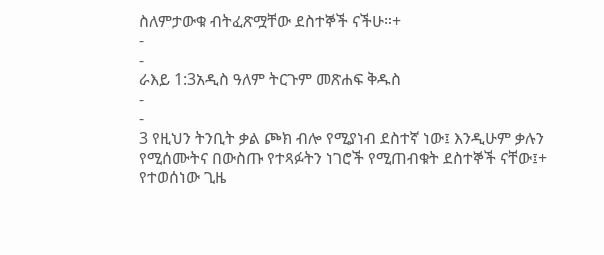ስለምታውቁ ብትፈጽሟቸው ደስተኞች ናችሁ።+
-
-
ራእይ 1:3አዲስ ዓለም ትርጉም መጽሐፍ ቅዱስ
-
-
3 የዚህን ትንቢት ቃል ጮክ ብሎ የሚያነብ ደስተኛ ነው፤ እንዲሁም ቃሉን የሚሰሙትና በውስጡ የተጻፉትን ነገሮች የሚጠብቁት ደስተኞች ናቸው፤+ የተወሰነው ጊዜ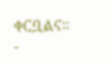ቀርቧልና።
-